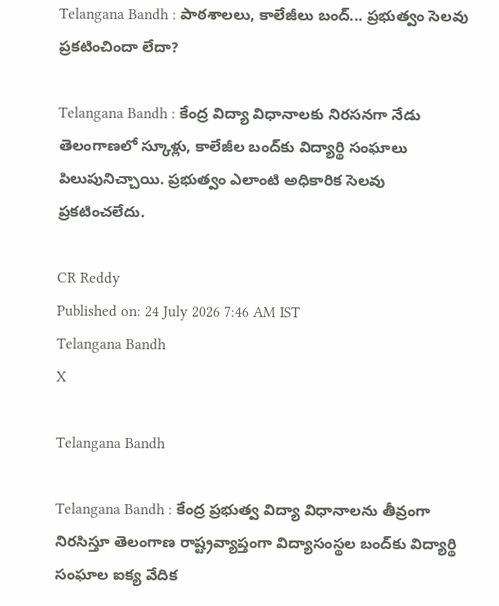Telangana Bandh : పాఠశాలలు, కాలేజీలు బంద్... ప్రభుత్వం సెలవు ప్రకటించిందా లేదా?

Telangana Bandh : కేంద్ర విద్యా విధానాలకు నిరసనగా నేడు తెలంగాణలో స్కూళ్లు, కాలేజీల బంద్‌కు విద్యార్థి సంఘాలు పిలుపునిచ్చాయి. ప్రభుత్వం ఎలాంటి అధికారిక సెలవు ప్రకటించలేదు.

CR Reddy
Published on: 24 July 2026 7:46 AM IST
Telangana Bandh
X

Telangana Bandh

Telangana Bandh : కేంద్ర ప్రభుత్వ విద్యా విధానాలను తీవ్రంగా నిరసిస్తూ తెలంగాణ రాష్ట్రవ్యాప్తంగా విద్యాసంస్థల బంద్‌కు విద్యార్థి సంఘాల ఐక్య వేదిక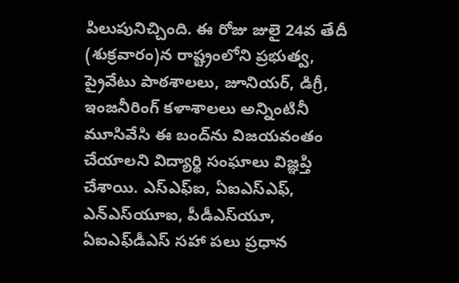పిలుపునిచ్చింది. ఈ రోజు జులై 24వ తేదీ (శుక్రవారం)న రాష్ట్రంలోని ప్రభుత్వ, ప్రైవేటు పాఠశాలలు, జూనియర్, డిగ్రీ, ఇంజనీరింగ్ కళాశాలలు అన్నింటినీ మూసివేసి ఈ బంద్‌ను విజయవంతం చేయాలని విద్యార్థి సంఘాలు విజ్ఞప్తి చేశాయి. ఎస్‌ఎఫ్‌ఐ, ఏఐఎస్‌ఎఫ్‌, ఎన్‌ఎస్‌యూఐ, పీడీఎస్‌యూ, ఏఐఎఫ్‌డీఎస్‌ సహా పలు ప్రధాన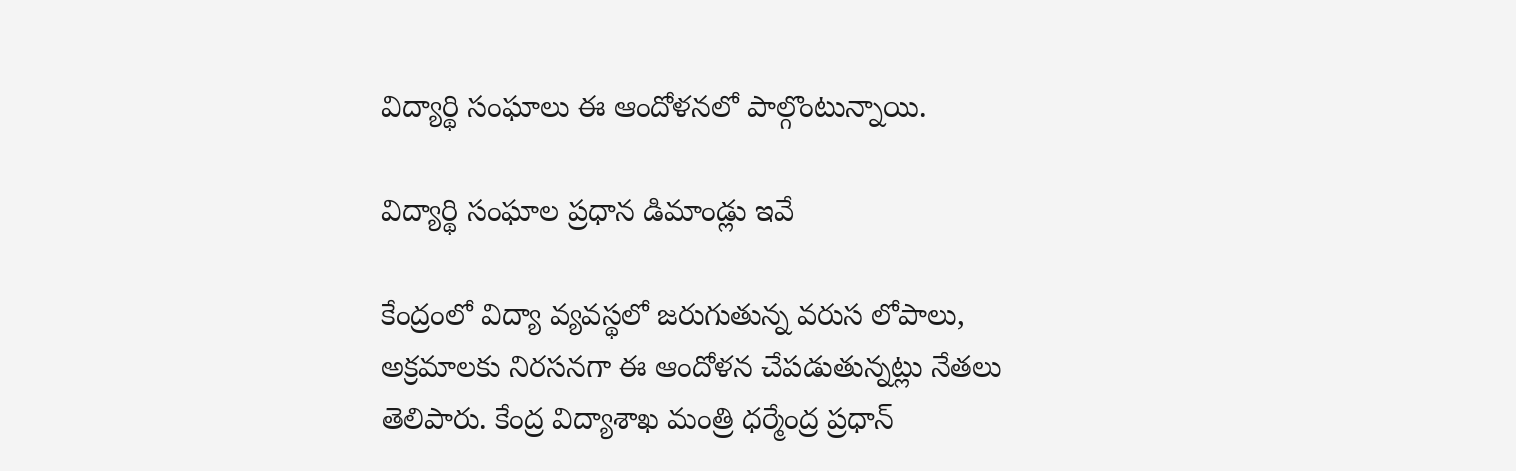విద్యార్థి సంఘాలు ఈ ఆందోళనలో పాల్గొంటున్నాయి.

విద్యార్థి సంఘాల ప్రధాన డిమాండ్లు ఇవే

కేంద్రంలో విద్యా వ్యవస్థలో జరుగుతున్న వరుస లోపాలు, అక్రమాలకు నిరసనగా ఈ ఆందోళన చేపడుతున్నట్లు నేతలు తెలిపారు. కేంద్ర విద్యాశాఖ మంత్రి ధర్మేంద్ర ప్రధాన్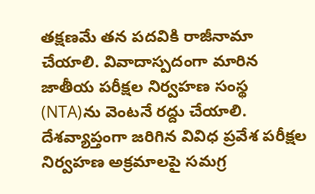తక్షణమే తన పదవికి రాజీనామా చేయాలి. వివాదాస్పదంగా మారిన జాతీయ పరీక్షల నిర్వహణ సంస్థ (NTA)ను వెంటనే రద్దు చేయాలి. దేశవ్యాప్తంగా జరిగిన వివిధ ప్రవేశ పరీక్షల నిర్వహణ అక్రమాలపై సమగ్ర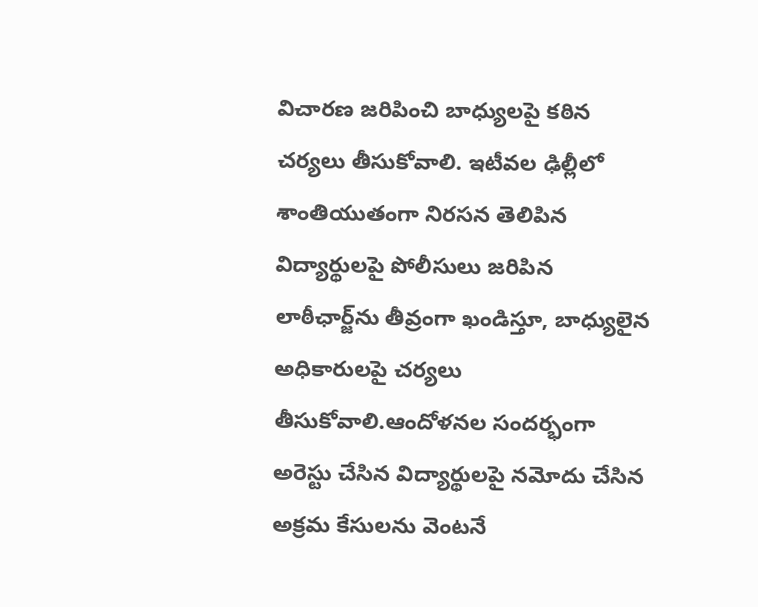విచారణ జరిపించి బాధ్యులపై కఠిన చర్యలు తీసుకోవాలి. ఇటీవల ఢిల్లీలో శాంతియుతంగా నిరసన తెలిపిన విద్యార్థులపై పోలీసులు జరిపిన లాఠీఛార్జ్‌ను తీవ్రంగా ఖండిస్తూ, బాధ్యులైన అధికారులపై చర్యలు తీసుకోవాలి.ఆందోళనల సందర్భంగా అరెస్టు చేసిన విద్యార్థులపై నమోదు చేసిన అక్రమ కేసులను వెంటనే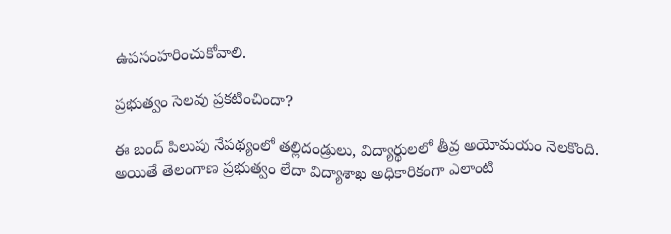ఉపసంహరించుకోవాలి.

ప్రభుత్వం సెలవు ప్రకటించిందా?

ఈ బంద్ పిలుపు నేపథ్యంలో తల్లిదండ్రులు, విద్యార్థులలో తీవ్ర అయోమయం నెలకొంది. అయితే తెలంగాణ ప్రభుత్వం లేదా విద్యాశాఖ అధికారికంగా ఎలాంటి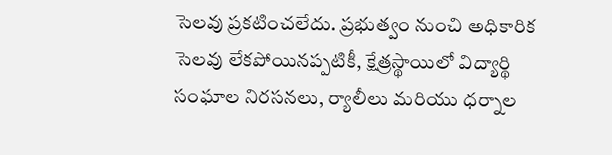సెలవు ప్రకటించలేదు. ప్రభుత్వం నుంచి అధికారిక సెలవు లేకపోయినప్పటికీ, క్షేత్రస్థాయిలో విద్యార్థి సంఘాల నిరసనలు, ర్యాలీలు మరియు ధర్నాల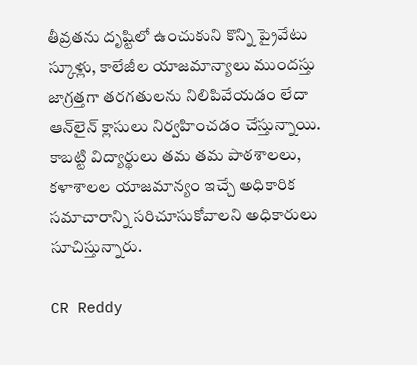తీవ్రతను దృష్టిలో ఉంచుకుని కొన్ని ప్రైవేటు స్కూళ్లు, కాలేజీల యాజమాన్యాలు ముందస్తు జాగ్రత్తగా తరగతులను నిలిపివేయడం లేదా ఆన్‌లైన్ క్లాసులు నిర్వహించడం చేస్తున్నాయి. కాబట్టి విద్యార్థులు తమ తమ పాఠశాలలు, కళాశాలల యాజమాన్యం ఇచ్చే అధికారిక సమాచారాన్ని సరిచూసుకోవాలని అధికారులు సూచిస్తున్నారు.

CR Reddy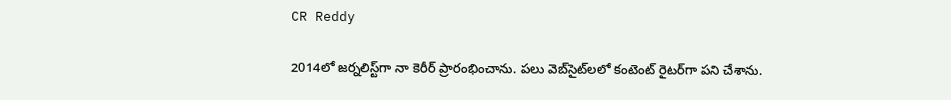CR Reddy

2014లో జర్నలిస్ట్‌గా నా కెరీర్ ప్రారంభించాను. పలు వెబ్‌సైట్‌లలో కంటెంట్ రైటర్‌గా పని చేశాను.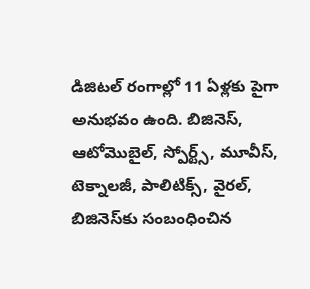డిజిటల్‌ రంగాల్లో 11 ఏళ్లకు పైగా అనుభవం ఉంది. బిజినెస్, ఆటోమొబైల్, స్పోర్ట్స్, మూవీస్, టెక్నాలజీ, పాలిటిక్స్, వైరల్, బిజినెస్‌కు సంబంధించిన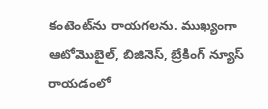కంటెంట్‌ను రాయగలను. ముఖ్యంగా ఆటోమొబైల్, బిజినెస్, బ్రేకింగ్ న్యూస్ రాయడంలో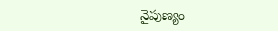నైపుణ్యం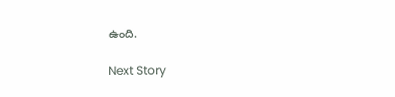ఉంది.

Next Story